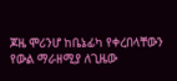ጆዜ ሞሪንሆ ከቤኔፊካ የቀረበላቸውን የውል ማራዘሚያ ለጊዜው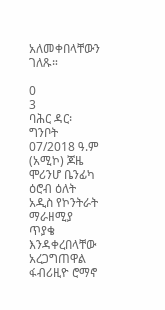አለመቀበላቸውን ገለጹ።

0
3
ባሕር ዳር፡ ግንቦት 07/2018 ዓ.ም (አሚኮ) ጆዜ ሞሪንሆ ቤንፊካ ዕሮብ ዕለት አዲስ የኮንትራት ማራዘሚያ ጥያቄ እንዳቀረበላቸው አረጋግጠዋል
ፋብሪዚዮ ሮማኖ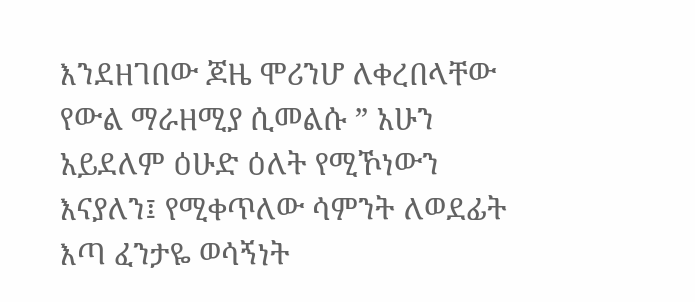እንደዘገበው ጆዜ ሞሪንሆ ለቀረበላቸው የውል ማራዘሚያ ሲመልሱ ” አሁን አይደለም ዕሁድ ዕለት የሚኾነውን እናያለን፤ የሚቀጥለው ሳምንት ለወደፊት እጣ ፈንታዬ ወሳኝነት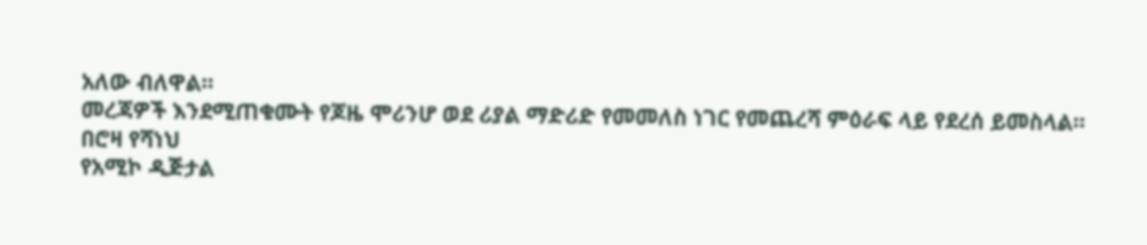አለው ብለዋል።
መረጃዎች እንደሚጠቁሙት የጆዜ ሞሪንሆ ወደ ሪያል ማድሪድ የመመለስ ነገር የመጨረሻ ምዕራፍ ላይ የደረሰ ይመስላል።
በሮዛ የሻነህ
የአሚኮ ዲጅታል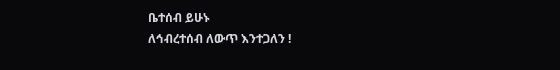ቤተሰብ ይሁኑ
ለኅብረተሰብ ለውጥ እንተጋለን !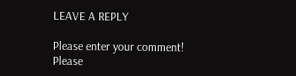LEAVE A REPLY

Please enter your comment!
Please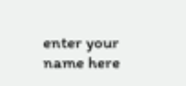enter your name here